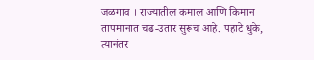जळगाव । राज्यातील कमाल आणि किमान तापमानात चढ-उतार सुरूच आहे. पहाटे धुके, त्यानंतर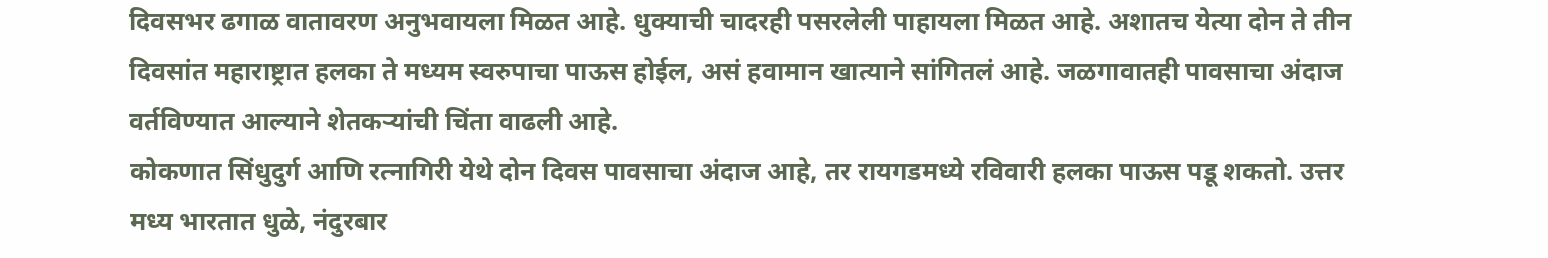दिवसभर ढगाळ वातावरण अनुभवायला मिळत आहे. धुक्याची चादरही पसरलेली पाहायला मिळत आहे. अशातच येत्या दोन ते तीन दिवसांत महाराष्ट्रात हलका ते मध्यम स्वरुपाचा पाऊस होईल, असं हवामान खात्याने सांगितलं आहे. जळगावातही पावसाचा अंदाज वर्तविण्यात आल्याने शेतकऱ्यांची चिंता वाढली आहे.
कोकणात सिंधुदुर्ग आणि रत्नागिरी येथे दोन दिवस पावसाचा अंदाज आहे, तर रायगडमध्ये रविवारी हलका पाऊस पडू शकतो. उत्तर मध्य भारतात धुळे, नंदुरबार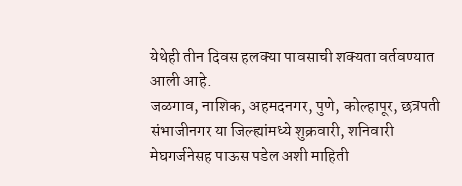येथेही तीन दिवस हलक्या पावसाची शक्यता वर्तवण्यात आली आहे.
जळगाव, नाशिक, अहमदनगर, पुणे, कोल्हापूर, छत्रपती संभाजीनगर या जिल्ह्यांमध्ये शुक्रवारी, शनिवारी मेघगर्जनेसह पाऊस पडेल अशी माहिती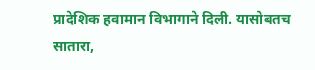प्रादेशिक हवामान विभागाने दिली. यासोबतच सातारा,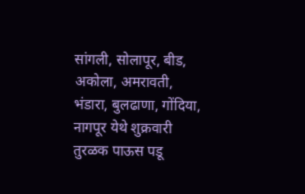सांगली, सोलापूर, बीड, अकोला, अमरावती, भंडारा, बुलढाणा, गोंदिया, नागपूर येथे शुक्रवारी तुरळक पाऊस पडू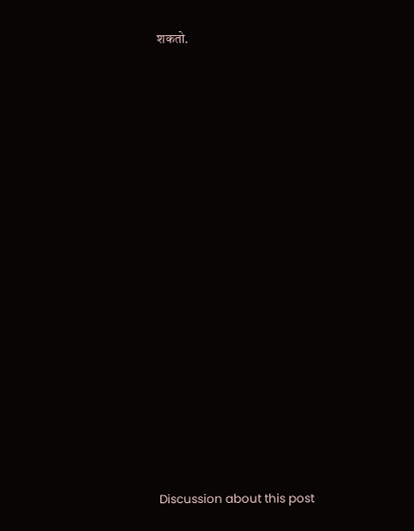शकतो.















Discussion about this post